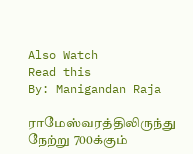Also Watch
Read this
By: Manigandan Raja

ராமேஸ்வரத்திலிருந்து நேற்று 700க்கும்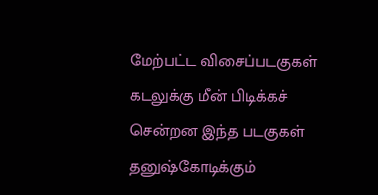மேற்பட்ட விசைப்படகுகள் கடலுக்கு மீன் பிடிக்கச் சென்றன இந்த படகுகள் தனுஷ்கோடிக்கும்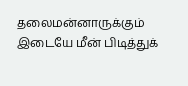தலைமன்னாருக்கும் இடையே மீன் பிடித்துக்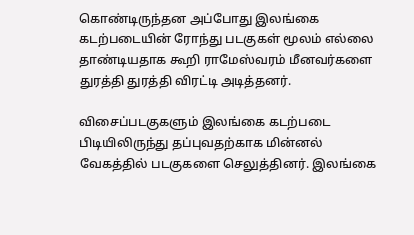கொண்டிருந்தன அப்போது இலங்கை கடற்படையின் ரோந்து படகுகள் மூலம் எல்லை தாண்டியதாக கூறி ராமேஸ்வரம் மீனவர்களை துரத்தி துரத்தி விரட்டி அடித்தனர்.

விசைப்படகுகளும் இலங்கை கடற்படை பிடியிலிருந்து தப்புவதற்காக மின்னல் வேகத்தில் படகுகளை செலுத்தினர். இலங்கை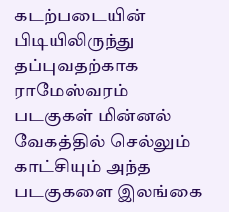கடற்படையின் பிடியிலிருந்து தப்புவதற்காக ராமேஸ்வரம் படகுகள் மின்னல் வேகத்தில் செல்லும் காட்சியும் அந்த படகுகளை இலங்கை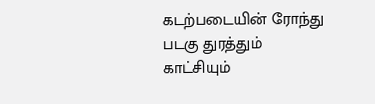கடற்படையின் ரோந்து படகு துரத்தும் காட்சியும்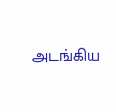அடங்கிய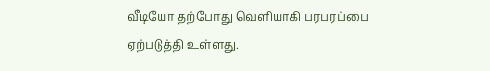வீடியோ தற்போது வெளியாகி பரபரப்பை ஏற்படுத்தி உள்ளது.